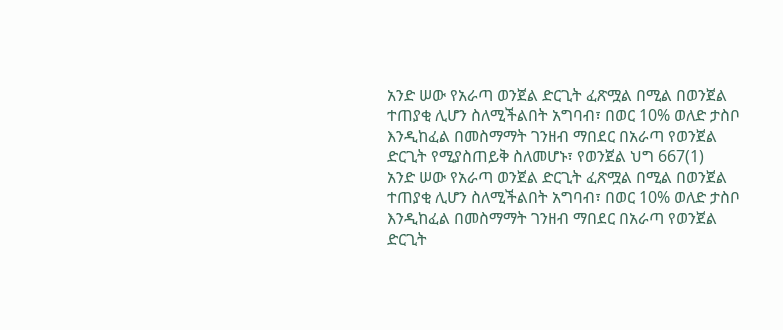አንድ ሠው የአራጣ ወንጀል ድርጊት ፈጽሟል በሚል በወንጀል ተጠያቂ ሊሆን ስለሚችልበት አግባብ፣ በወር 10% ወለድ ታስቦ እንዲከፈል በመስማማት ገንዘብ ማበደር በአራጣ የወንጀል ድርጊት የሚያስጠይቅ ስለመሆኑ፣ የወንጀል ህግ 667(1)
አንድ ሠው የአራጣ ወንጀል ድርጊት ፈጽሟል በሚል በወንጀል ተጠያቂ ሊሆን ስለሚችልበት አግባብ፣ በወር 10% ወለድ ታስቦ እንዲከፈል በመስማማት ገንዘብ ማበደር በአራጣ የወንጀል ድርጊት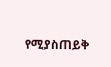የሚያስጠይቅ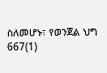ስለመሆኑ፣ የወንጀል ህግ 667(1)